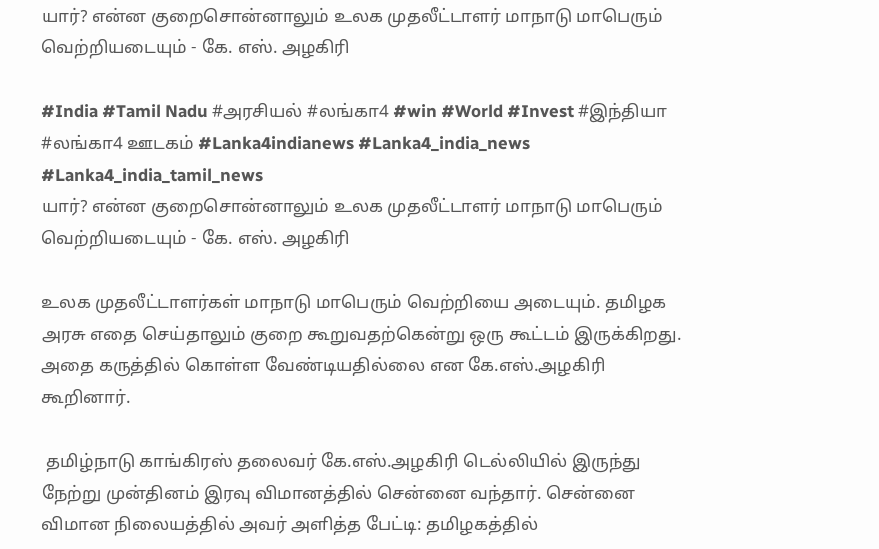யார்? என்ன குறைசொன்னாலும் உலக முதலீட்டாளர் மாநாடு மாபெரும் வெற்றியடையும் - கே. எஸ். அழகிரி

#India #Tamil Nadu #அரசியல் #லங்கா4 #win #World #Invest #இந்தியா #லங்கா4 ஊடகம் #Lanka4indianews #Lanka4_india_news #Lanka4_india_tamil_news
யார்? என்ன குறைசொன்னாலும் உலக முதலீட்டாளர் மாநாடு மாபெரும் வெற்றியடையும் - கே. எஸ். அழகிரி

உலக முதலீட்டாளர்கள் மாநாடு மாபெரும் வெற்றியை அடையும். தமிழக அரசு எதை செய்தாலும் குறை கூறுவதற்கென்று ஒரு கூட்டம் இருக்கிறது. அதை கருத்தில் கொள்ள வேண்டியதில்லை என கே.எஸ்.அழகிரி கூறினார்.

 தமிழ்நாடு காங்கிரஸ் தலைவர் கே.எஸ்.அழகிரி டெல்லியில் இருந்து நேற்று முன்தினம் இரவு விமானத்தில் சென்னை வந்தார். சென்னை விமான நிலையத்தில் அவர் அளித்த பேட்டி: தமிழகத்தில்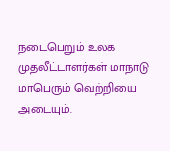நடைபெறும் உலக முதலீட்டாளர்கள் மாநாடு மாபெரும் வெற்றியை அடையும்.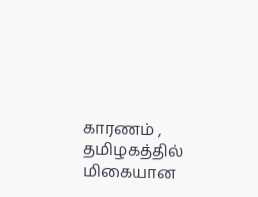காரணம் , தமிழகத்தில் மிகையான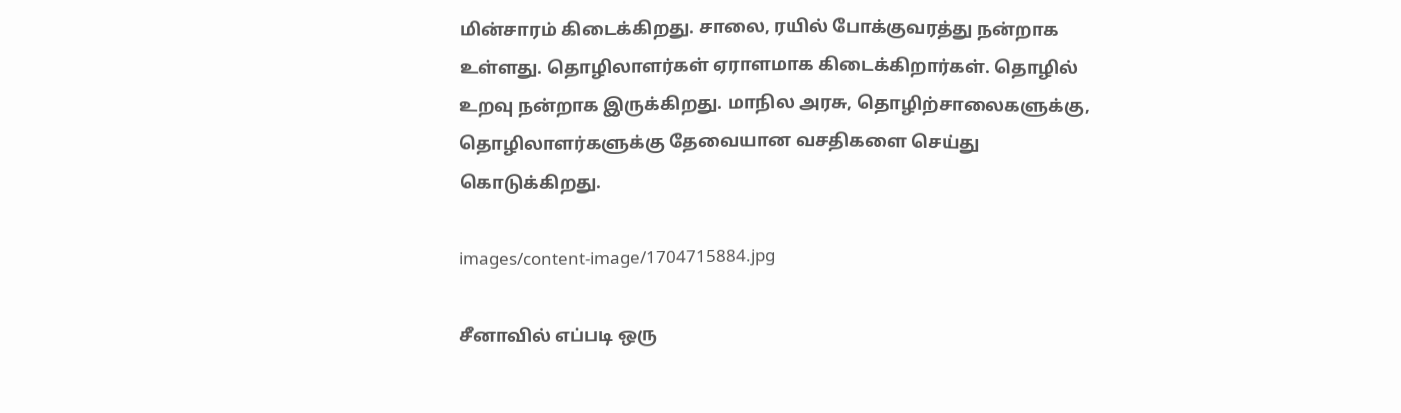மின்சாரம் கிடைக்கிறது. சாலை, ரயில் போக்குவரத்து நன்றாக உள்ளது. தொழிலாளர்கள் ஏராளமாக கிடைக்கிறார்கள். தொழில் உறவு நன்றாக இருக்கிறது. மாநில அரசு, தொழிற்சாலைகளுக்கு, தொழிலாளர்களுக்கு தேவையான வசதிகளை செய்து கொடுக்கிறது.

images/content-image/1704715884.jpg

சீனாவில் எப்படி ஒரு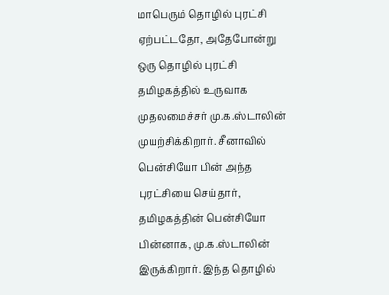மாபெரும் தொழில் புரட்சி ஏற்பட்டதோ, அதேபோன்று ஒரு தொழில் புரட்சி தமிழகத்தில் உருவாக முதலமைச்சர் மு.க.ஸ்டாலின் முயற்சிக்கிறார். சீனாவில் பென்சியோ பின் அந்த புரட்சியை செய்தார், தமிழகத்தின் பென்சியோ பின்னாக, மு.க.ஸ்டாலின் இருக்கிறார். இந்த தொழில்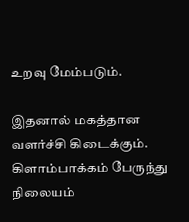உறவு மேம்படும்.

இதனால் மகத்தான வளர்ச்சி கிடைக்கும். கிளாம்பாக்கம் பேருந்து நிலையம்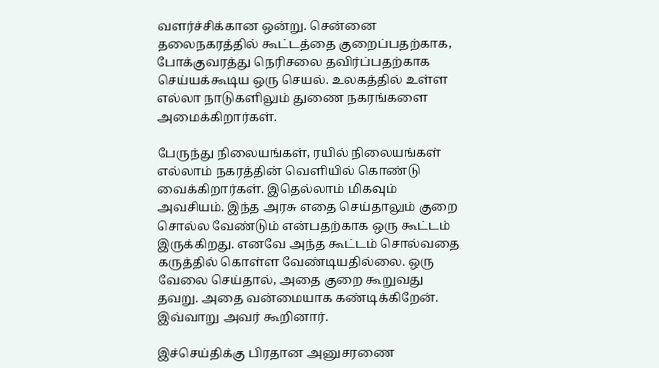வளர்ச்சிக்கான ஒன்று. சென்னை தலைநகரத்தில் கூட்டத்தை குறைப்பதற்காக, போக்குவரத்து நெரிசலை தவிர்ப்பதற்காக செய்யக்கூடிய ஒரு செயல். உலகத்தில் உள்ள எல்லா நாடுகளிலும் துணை நகரங்களை அமைக்கிறார்கள்.

பேருந்து நிலையங்கள், ரயில் நிலையங்கள் எல்லாம் நகரத்தின் வெளியில் கொண்டு வைக்கிறார்கள். இதெல்லாம் மிகவும் அவசியம். இந்த அரசு எதை செய்தாலும் குறை சொல்ல வேண்டும் என்பதற்காக ஒரு கூட்டம் இருக்கிறது. எனவே அந்த கூட்டம் சொல்வதை கருத்தில் கொள்ள வேண்டியதில்லை. ஒரு வேலை செய்தால், அதை குறை கூறுவது தவறு. அதை வன்மையாக கண்டிக்கிறேன். இவ்வாறு அவர் கூறினார்.

இச்செய்திக்கு பிரதான அனுசரணை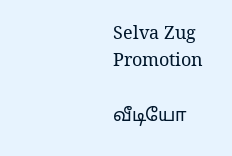Selva Zug Promotion

வீடியோ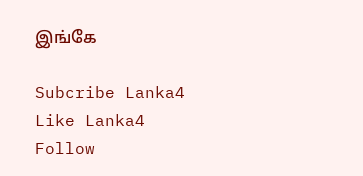இங்கே

Subcribe Lanka4
Like Lanka4
Follow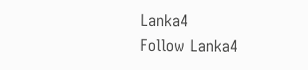Lanka4
Follow Lanka4